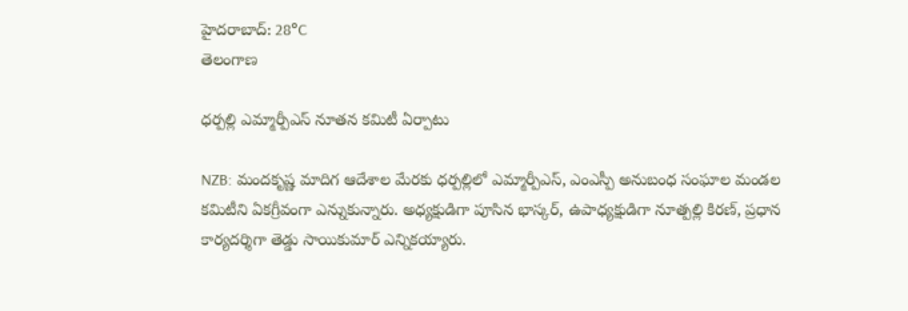హైదరాబాద్: 28°C
తెలంగాణ

ధర్పల్లి ఎమ్మార్పీఎస్ నూతన కమిటీ ఏర్పాటు

NZB: మందకృష్ణ మాదిగ ఆదేశాల మేరకు ధర్పల్లిలో ఎమ్మార్పీఎస్, ఎంఎస్పీ అనుబంధ సంఘాల మండల కమిటీని ఏకగ్రీవంగా ఎన్నుకున్నారు. అధ్యక్షుడిగా పూసిన భాస్కర్, ఉపాధ్యక్షుడిగా నూత్పల్లి కిరణ్, ప్రధాన కార్యదర్శిగా తెడ్డు సాయికుమార్ ఎన్నికయ్యారు.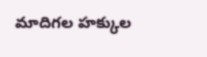మాదిగల హక్కుల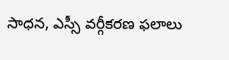సాధన, ఎస్సీ వర్గీకరణ ఫలాలు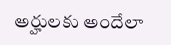అర్హులకు అందేలా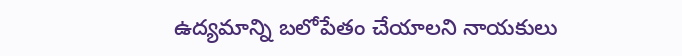ఉద్యమాన్ని బలోపేతం చేయాలని నాయకులు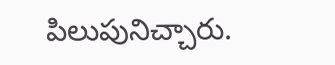పిలుపునిచ్చారు.